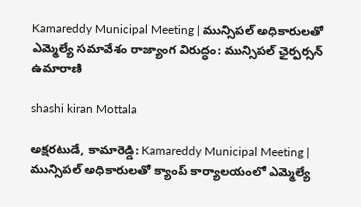Kamareddy Municipal Meeting | మున్సిపల్ అధికారులతో ఎమ్మెల్యే సమావేశం రాజ్యాంగ విరుద్ధం: మున్సిపల్ ఛైర్పర్సన్ ఉమారాణి

shashi kiran Mottala

అక్షరటుడే, కామారెడ్డి: Kamareddy Municipal Meeting | మున్సిపల్ అధికారులతో క్యాంప్ కార్యాలయంలో ఎమ్మెల్యే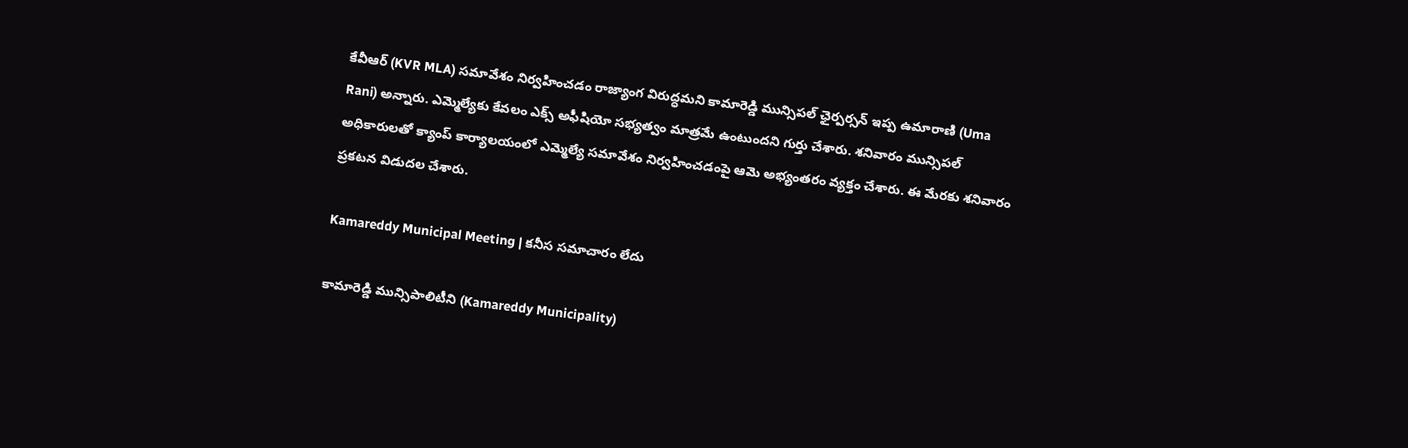కేవీఆర్ (KVR MLA) సమావేశం నిర్వహించడం రాజ్యాంగ విరుద్ధమని కామారెడ్డి మున్సిపల్ ఛైర్పర్సన్ ఇప్ప ఉమారాణి (Uma Rani) అన్నారు. ఎమ్మెల్యేకు కేవలం ఎక్స్ అఫీషియో సభ్యత్వం మాత్రమే ఉంటుందని గుర్తు చేశారు. శనివారం మున్సిపల్ అధికారులతో క్యాంప్ కార్యాలయంలో ఎమ్మెల్యే సమావేశం నిర్వహించడంపై ఆమె అభ్యంతరం వ్యక్తం చేశారు. ఈ మేరకు శనివారం ప్రకటన విడుదల చేశారు.

Kamareddy Municipal Meeting | కనీస సమాచారం లేదు

కామారెడ్డి మున్సిపాలిటీని (Kamareddy Municipality)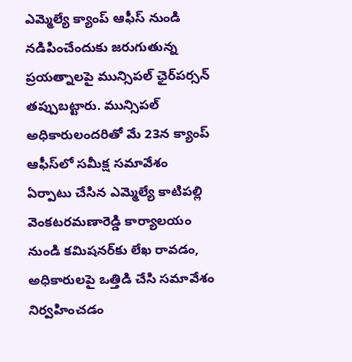ఎమ్మెల్యే క్యాంప్ ఆఫీస్ నుండి నడిపించేందుకు జరుగుతున్న ప్రయత్నాలపై మున్సిపల్ ఛైర్‌పర్సన్ తప్పుబట్టారు. మున్సిపల్ అధికారులందరితో మే 23న క్యాంప్ ఆఫీస్‌లో సమీక్ష సమావేశం ఏర్పాటు చేసిన ఎమ్మెల్యే కాటిపల్లి వెంకటరమణారెడ్డి కార్యాలయం నుండి కమిషనర్‌కు లేఖ రావడం, అధికారులపై ఒత్తిడి చేసి సమావేశం నిర్వహించడం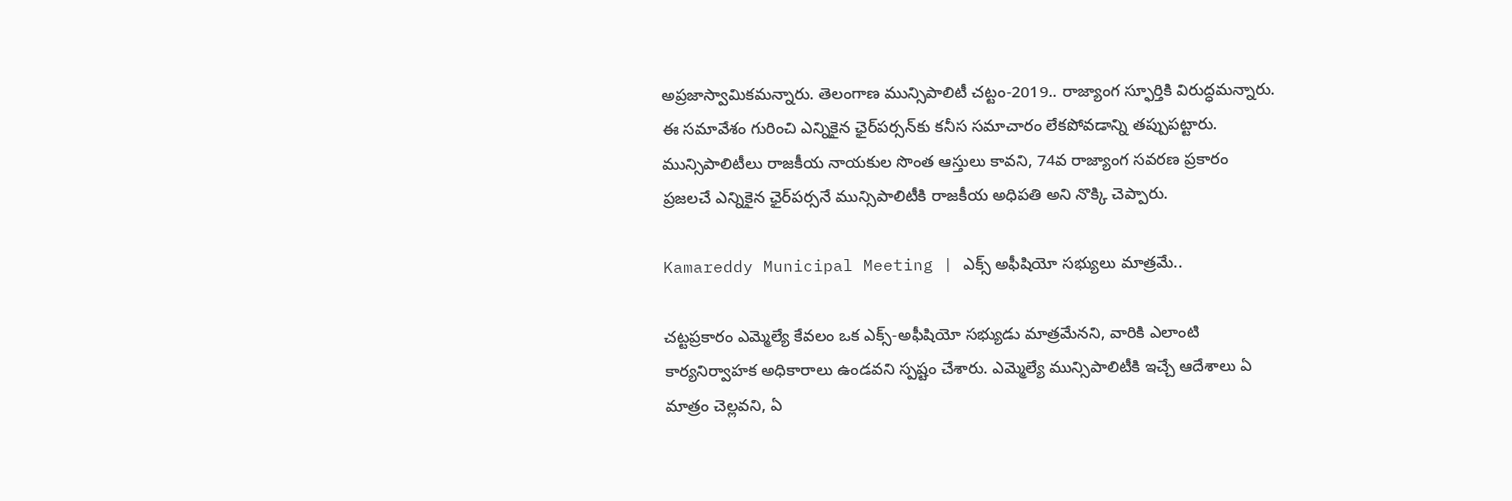అప్రజాస్వామికమన్నారు. తెలంగాణ మున్సిపాలిటీ చట్టం-2019.. రాజ్యాంగ స్ఫూర్తికి విరుద్ధమన్నారు. ఈ సమావేశం గురించి ఎన్నికైన ఛైర్‌పర్సన్‌కు కనీస సమాచారం లేకపోవడాన్ని తప్పుపట్టారు. మున్సిపాలిటీలు రాజకీయ నాయకుల సొంత ఆస్తులు కావని, 74వ రాజ్యాంగ సవరణ ప్రకారం ప్రజలచే ఎన్నికైన ఛైర్‌పర్సనే మున్సిపాలిటీకి రాజకీయ అధిపతి అని నొక్కి చెప్పారు.

Kamareddy Municipal Meeting | ఎక్స్ అఫీషియో సభ్యులు మాత్రమే..

చట్టప్రకారం ఎమ్మెల్యే కేవలం ఒక ఎక్స్-అఫీషియో సభ్యుడు మాత్రమేనని, వారికి ఎలాంటి కార్యనిర్వాహక అధికారాలు ఉండవని స్పష్టం చేశారు. ఎమ్మెల్యే మున్సిపాలిటీకి ఇచ్చే ఆదేశాలు ఏ మాత్రం చెల్లవని, ఏ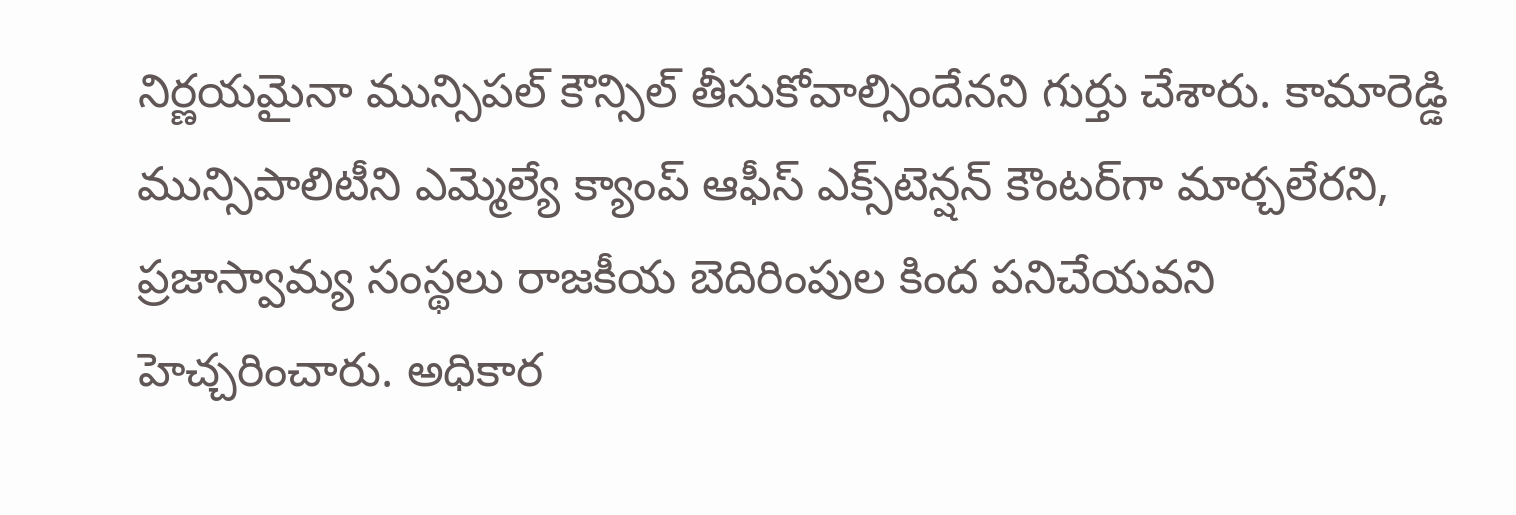నిర్ణయమైనా మున్సిపల్ కౌన్సిల్ తీసుకోవాల్సిందేనని గుర్తు చేశారు. కామారెడ్డి మున్సిపాలిటీని ఎమ్మెల్యే క్యాంప్ ఆఫీస్ ఎక్స్‌టెన్షన్ కౌంటర్‌గా మార్చలేరని, ప్రజాస్వామ్య సంస్థలు రాజకీయ బెదిరింపుల కింద పనిచేయవని హెచ్చరించారు. అధికార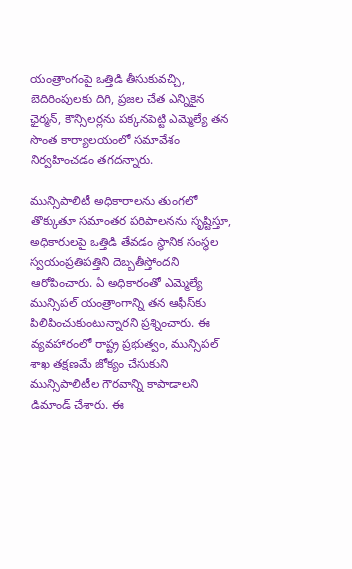యంత్రాంగంపై ఒత్తిడి తీసుకువచ్చి, బెదిరింపులకు దిగి, ప్రజల చేత ఎన్నికైన ఛైర్మన్, కౌన్సిలర్లను పక్కనపెట్టి ఎమ్మెల్యే తన సొంత కార్యాలయంలో సమావేశం నిర్వహించడం తగదన్నారు.

మున్సిపాలిటీ అధికారాలను తుంగలో తొక్కుతూ సమాంతర పరిపాలనను సృష్టిస్తూ, అధికారులపై ఒత్తిడి తేవడం స్థానిక సంస్థల స్వయంప్రతిపత్తిని దెబ్బతీస్తోందని ఆరోపించారు. ఏ అధికారంతో ఎమ్మెల్యే మున్సిపల్ యంత్రాంగాన్ని తన ఆఫీస్‌కు పిలిపించుకుంటున్నారని ప్రశ్నించారు. ఈ వ్యవహారంలో రాష్ట్ర ప్రభుత్వం, మున్సిపల్ శాఖ తక్షణమే జోక్యం చేసుకుని మున్సిపాలిటీల గౌరవాన్ని కాపాడాలని డిమాండ్ చేశారు. ఈ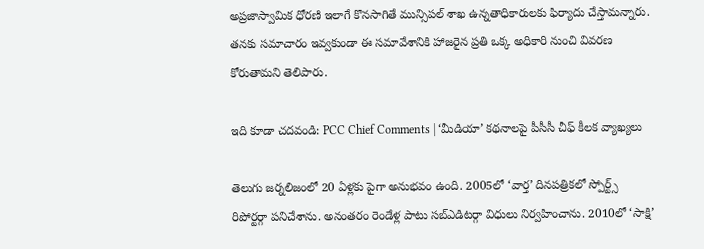అప్రజాస్వామిక ధోరణి ఇలాగే కొనసాగితే మున్సిపల్ శాఖ ఉన్నతాధికారులకు ఫిర్యాదు చేస్తామన్నారు. తనకు సమాచారం ఇవ్వకుండా ఈ సమావేశానికి హాజరైన ప్రతి ఒక్క అధికారి నుంచి వివరణ కోరుతామని తెలిపారు.

ఇది కూడా చదవండి: PCC Chief Comments | ‘మీడియా’ కథనాలపై పీసీసీ చీఫ్ కీలక వ్యాఖ్యలు

తెలుగు జర్నలిజంలో 20 ఏళ్లకు పైగా అనుభవం ఉంది. 2005లో ‘వార్త’ దినపత్రికలో స్పోర్ట్స్ రిపోర్టర్గా పనిచేశాను. అనంతరం రెండేళ్ల పాటు సబ్ఎడిటర్గా విధులు నిర్వహించాను. 2010లో ‘సాక్షి’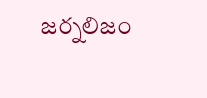జర్నలిజం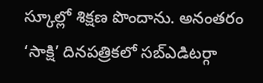స్కూల్లో శిక్షణ పొందాను. అనంతరం ‘సాక్షి’ దినపత్రికలో సబ్ఎడిటర్గా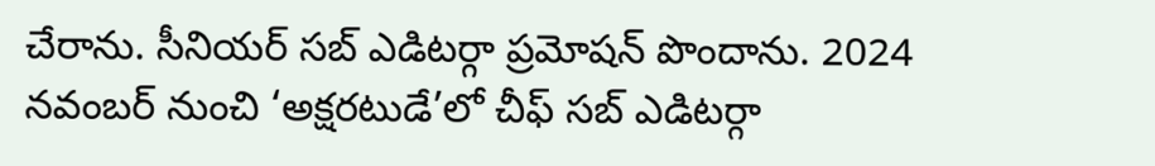చేరాను. సీనియర్ సబ్ ఎడిటర్గా ప్రమోషన్ పొందాను. 2024 నవంబర్ నుంచి ‘అక్షరటుడే’లో చీఫ్ సబ్ ఎడిటర్గా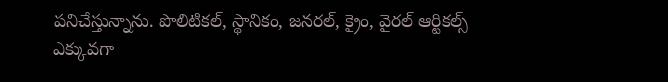పనిచేస్తున్నాను. పొలిటికల్, స్థానికం, జనరల్, క్రైం, వైరల్ ఆర్టికల్స్ ఎక్కువగా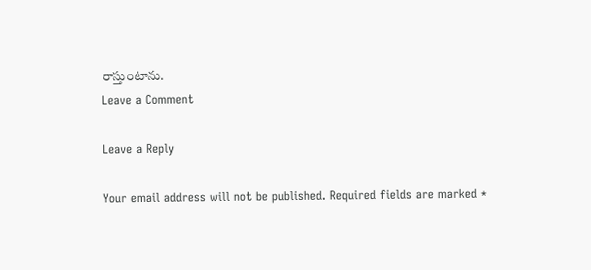రాస్తుంటాను.
Leave a Comment

Leave a Reply

Your email address will not be published. Required fields are marked *